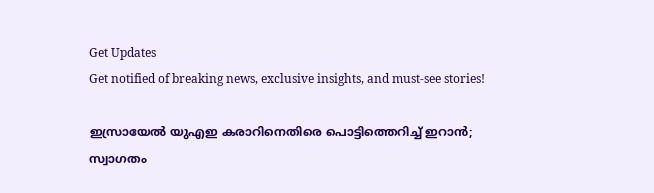Get Updates
Get notified of breaking news, exclusive insights, and must-see stories!

ഇസ്രായേല്‍ യുഎഇ കരാറിനെതിരെ പൊട്ടിത്തെറിച്ച് ഇറാന്‍; സ്വാഗതം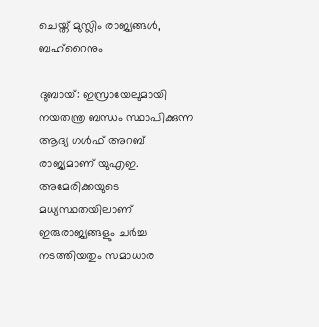ചെയ്ത് മുസ്ലിം രാജ്യങ്ങള്‍, ബഹ്‌റൈനും

ദുബായ്: ഇസ്രായേലുമായി നയതന്ത്ര ബന്ധം സ്ഥാപിക്കുന്ന ആദ്യ ഗള്‍ഫ് അറബ് രാജ്യമാണ് യുഎഇ. അമേരിക്കയുടെ മധ്യസ്ഥതയിലാണ് ഇരുരാജ്യങ്ങളും ചര്‍ച്ച നടത്തിയതും സമാധാര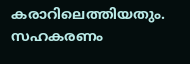കരാറിലെത്തിയതും. സഹകരണം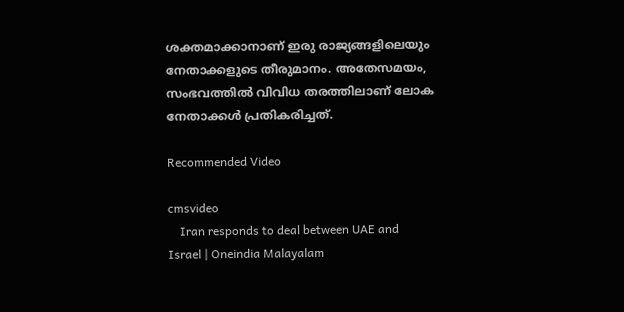ശക്തമാക്കാനാണ് ഇരു രാജ്യങ്ങളിലെയും നേതാക്കളുടെ തീരുമാനം. അതേസമയം, സംഭവത്തില്‍ വിവിധ തരത്തിലാണ് ലോക നേതാക്കള്‍ പ്രതികരിച്ചത്.

Recommended Video

cmsvideo
    Iran responds to deal between UAE and Israel | Oneindia Malayalam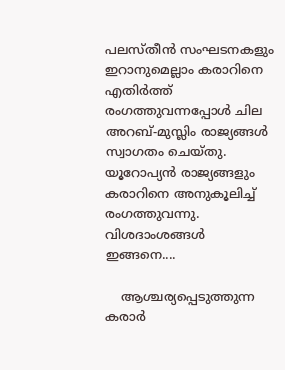പലസ്തീന്‍ സംഘടനകളും ഇറാനുമെല്ലാം കരാറിനെ എതിര്‍ത്ത് രംഗത്തുവന്നപ്പോള്‍ ചില അറബ്-മുസ്ലിം രാജ്യങ്ങള്‍ സ്വാഗതം ചെയ്തു. യൂറോപ്യന്‍ രാജ്യങ്ങളും കരാറിനെ അനുകൂലിച്ച് രംഗത്തുവന്നു. വിശദാംശങ്ങള്‍ ഇങ്ങനെ....

    ആശ്ചര്യപ്പെടുത്തുന്ന കരാര്‍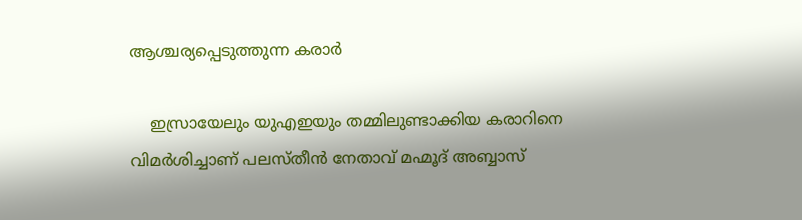ആശ്ചര്യപ്പെടുത്തുന്ന കരാര്‍

    ഇസ്രായേലും യുഎഇയും തമ്മിലുണ്ടാക്കിയ കരാറിനെ വിമര്‍ശിച്ചാണ് പലസ്തീന്‍ നേതാവ് മഹ്മൂദ് അബ്ബാസ്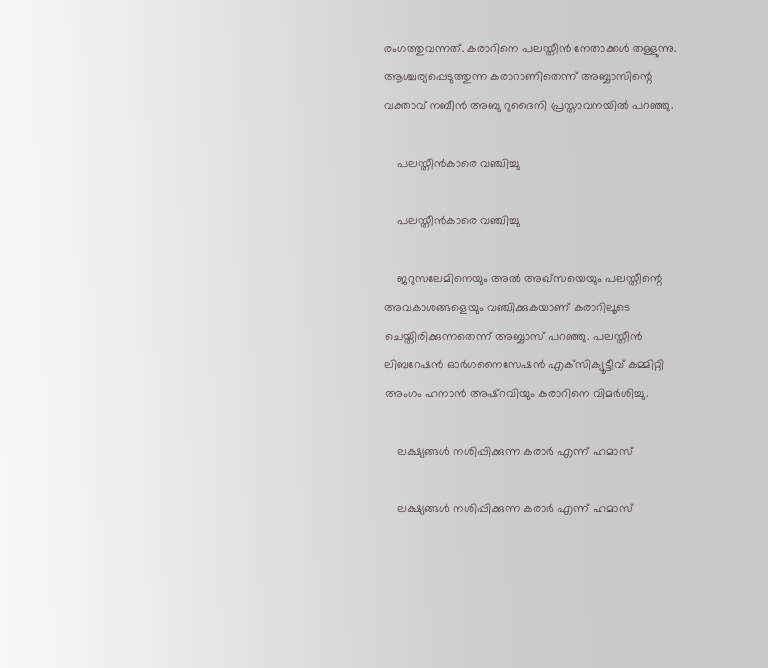രംഗത്തുവന്നത്. കരാറിനെ പലസ്തീന്‍ നേതാക്കള്‍ തള്ളുന്നു. ആശ്ചര്യപ്പെടുത്തുന്ന കരാറാണിതെന്ന് അബ്ബാസിന്റെ വക്താവ് നബീന്‍ അബു റുദൈനി പ്രസ്താവനയില്‍ പറഞ്ഞു.

    പലസ്തീന്‍കാരെ വഞ്ചിച്ചു

    പലസ്തീന്‍കാരെ വഞ്ചിച്ചു

    ജറുസലേമിനെയും അല്‍ അഖ്‌സയെയും പലസ്തീന്റെ അവകാശങ്ങളെയും വഞ്ചിക്കുകയാണ് കരാറിലൂടെ ചെയ്തിരിക്കുന്നതെന്ന് അബ്ബാസ് പറഞ്ഞു. പലസ്തീന്‍ ലിബറേഷന്‍ ഓര്‍ഗനൈസേഷന്‍ എക്‌സിക്യൂട്ടീവ് കമ്മിറ്റി അംഗം ഹനാന്‍ അഷ്‌റവിയും കരാറിനെ വിമര്‍ശിച്ചു.

    ലക്ഷ്യങ്ങള്‍ നശിപ്പിക്കുന്ന കരാര്‍ എന്ന് ഹമാസ്

    ലക്ഷ്യങ്ങള്‍ നശിപ്പിക്കുന്ന കരാര്‍ എന്ന് ഹമാസ്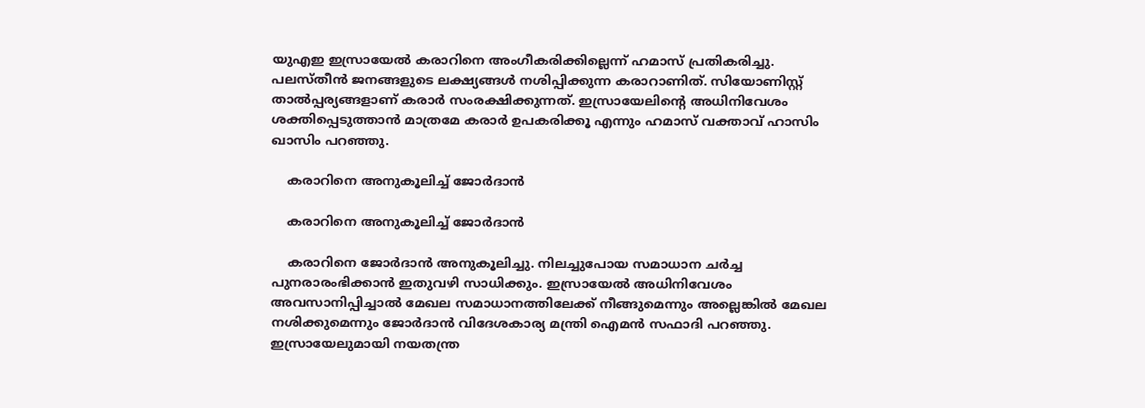യുഎഇ ഇസ്രായേല്‍ കരാറിനെ അംഗീകരിക്കില്ലെന്ന് ഹമാസ് പ്രതികരിച്ചു. പലസ്തീന്‍ ജനങ്ങളുടെ ലക്ഷ്യങ്ങള്‍ നശിപ്പിക്കുന്ന കരാറാണിത്. സിയോണിസ്റ്റ് താല്‍പ്പര്യങ്ങളാണ് കരാര്‍ സംരക്ഷിക്കുന്നത്. ഇസ്രായേലിന്റെ അധിനിവേശം ശക്തിപ്പെടുത്താന്‍ മാത്രമേ കരാര്‍ ഉപകരിക്കൂ എന്നും ഹമാസ് വക്താവ് ഹാസിം ഖാസിം പറഞ്ഞു.

    കരാറിനെ അനുകൂലിച്ച് ജോര്‍ദാന്‍

    കരാറിനെ അനുകൂലിച്ച് ജോര്‍ദാന്‍

    കരാറിനെ ജോര്‍ദാന്‍ അനുകൂലിച്ചു. നിലച്ചുപോയ സമാധാന ചര്‍ച്ച പുനരാരംഭിക്കാന്‍ ഇതുവഴി സാധിക്കും. ഇസ്രായേല്‍ അധിനിവേശം അവസാനിപ്പിച്ചാല്‍ മേഖല സമാധാനത്തിലേക്ക് നീങ്ങുമെന്നും അല്ലെങ്കില്‍ മേഖല നശിക്കുമെന്നും ജോര്‍ദാന്‍ വിദേശകാര്യ മന്ത്രി ഐമന്‍ സഫാദി പറഞ്ഞു. ഇസ്രായേലുമായി നയതന്ത്ര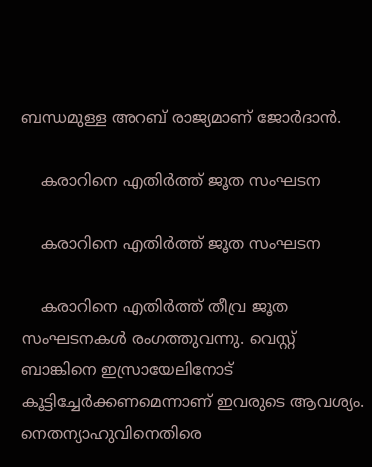ബന്ധമുള്ള അറബ് രാജ്യമാണ് ജോര്‍ദാന്‍.

    കരാറിനെ എതിര്‍ത്ത് ജൂത സംഘടന

    കരാറിനെ എതിര്‍ത്ത് ജൂത സംഘടന

    കരാറിനെ എതിര്‍ത്ത് തീവ്ര ജൂത സംഘടനകള്‍ രംഗത്തുവന്നു. വെസ്റ്റ് ബാങ്കിനെ ഇസ്രായേലിനോട് കൂട്ടിച്ചേര്‍ക്കണമെന്നാണ് ഇവരുടെ ആവശ്യം. നെതന്യാഹുവിനെതിരെ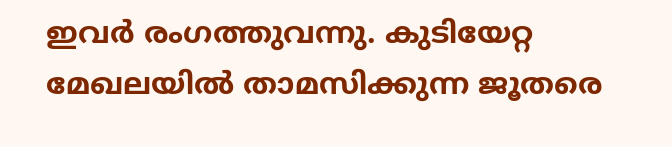ഇവര്‍ രംഗത്തുവന്നു. കുടിയേറ്റ മേഖലയില്‍ താമസിക്കുന്ന ജൂതരെ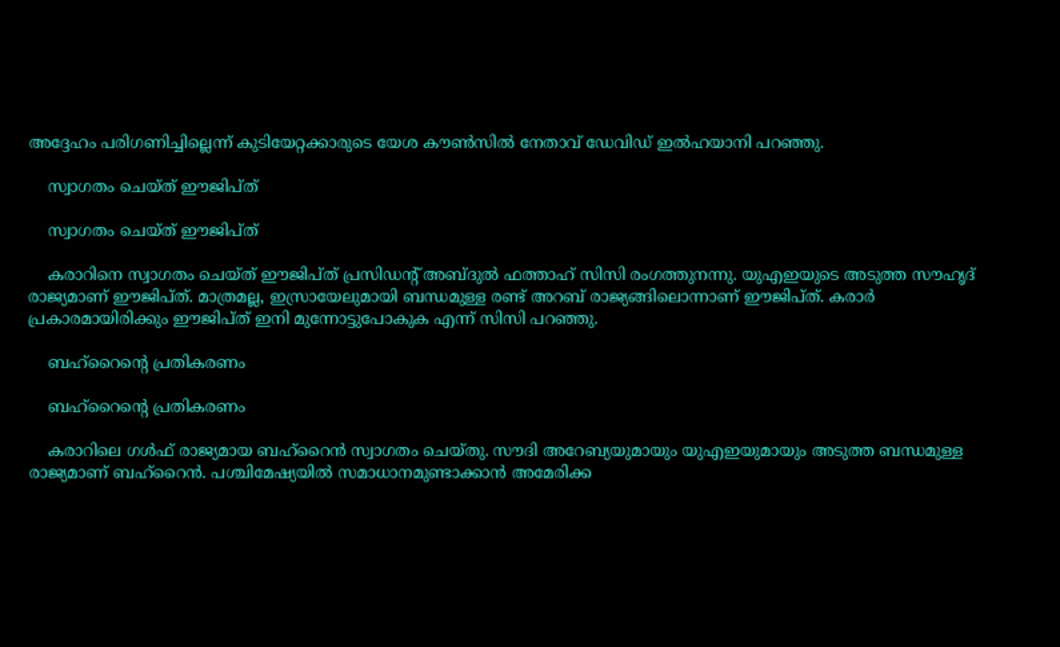അദ്ദേഹം പരിഗണിച്ചില്ലെന്ന് കുടിയേറ്റക്കാരുടെ യേശ കൗണ്‍സില്‍ നേതാവ് ഡേവിഡ് ഇല്‍ഹയാനി പറഞ്ഞു.

    സ്വാഗതം ചെയ്ത് ഈജിപ്ത്

    സ്വാഗതം ചെയ്ത് ഈജിപ്ത്

    കരാറിനെ സ്വാഗതം ചെയ്ത് ഈജിപ്ത് പ്രസിഡന്റ് അബ്ദുല്‍ ഫത്താഹ് സിസി രംഗത്തുനന്നു. യുഎഇയുടെ അടുത്ത സൗഹൃദ് രാജ്യമാണ് ഈജിപ്ത്. മാത്രമല്ല, ഇസ്രായേലുമായി ബന്ധമുള്ള രണ്ട് അറബ് രാജ്യങ്ങിലൊന്നാണ് ഈജിപ്ത്. കരാര്‍ പ്രകാരമായിരിക്കും ഈജിപ്ത് ഇനി മുന്നോട്ടുപോകുക എന്ന് സിസി പറഞ്ഞു.

    ബഹ്‌റൈന്റെ പ്രതികരണം

    ബഹ്‌റൈന്റെ പ്രതികരണം

    കരാറിലെ ഗള്‍ഫ് രാജ്യമായ ബഹ്‌റൈന്‍ സ്വാഗതം ചെയ്തു. സൗദി അറേബ്യയുമായും യുഎഇയുമായും അടുത്ത ബന്ധമുള്ള രാജ്യമാണ് ബഹ്‌റൈന്‍. പശ്ചിമേഷ്യയില്‍ സമാധാനമുണ്ടാക്കാന്‍ അമേരിക്ക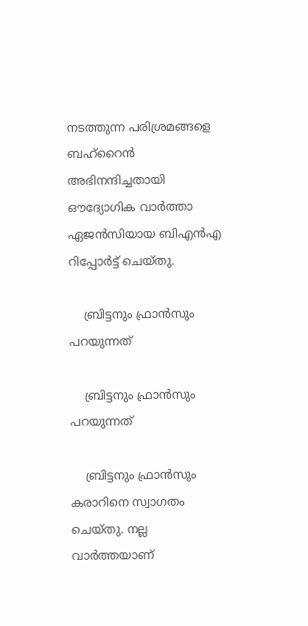നടത്തുന്ന പരിശ്രമങ്ങളെ ബഹ്‌റൈന്‍ അഭിനന്ദിച്ചതായി ഔദ്യോഗിക വാര്‍ത്താ ഏജന്‍സിയായ ബിഎന്‍എ റിപ്പോര്‍ട്ട് ചെയ്തു.

    ബ്രിട്ടനും ഫ്രാന്‍സും പറയുന്നത്

    ബ്രിട്ടനും ഫ്രാന്‍സും പറയുന്നത്

    ബ്രിട്ടനും ഫ്രാന്‍സും കരാറിനെ സ്വാഗതം ചെയ്തു. നല്ല വാര്‍ത്തയാണ്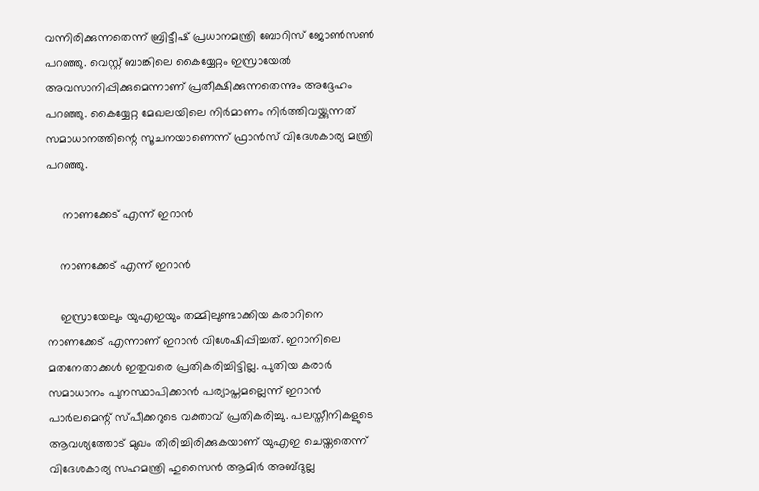വന്നിരിക്കുന്നതെന്ന് ബ്രിട്ടീഷ് പ്രധാനമന്ത്രി ബോറിസ് ജോണ്‍സണ്‍ പറഞ്ഞു. വെസ്റ്റ് ബാങ്കിലെ കൈയ്യേറ്റം ഇസ്രായേല്‍ അവസാനിപ്പിക്കുമെന്നാണ് പ്രതീക്ഷിക്കുന്നതെന്നും അദ്ദേഹം പറഞ്ഞു. കൈയ്യേറ്റ മേഖലയിലെ നിര്‍മാണം നിര്‍ത്തിവയ്ക്കുന്നത് സമാധാനത്തിന്റെ സൂചനയാണെന്ന് ഫ്രാന്‍സ് വിദേശകാര്യ മന്ത്രി പറഞ്ഞു.

     നാണക്കേട് എന്ന് ഇറാന്‍

    നാണക്കേട് എന്ന് ഇറാന്‍

    ഇസ്രായേലും യുഎഇയും തമ്മിലുണ്ടാക്കിയ കരാറിനെ നാണക്കേട് എന്നാണ് ഇറാന്‍ വിശേഷിപ്പിച്ചത്. ഇറാനിലെ മതനേതാക്കള്‍ ഇതുവരെ പ്രതികരിച്ചിട്ടില്ല. പുതിയ കരാര്‍ സമാധാനം പുനസ്ഥാപിക്കാന്‍ പര്യാപ്തമല്ലെന്ന് ഇറാന്‍ പാര്‍ലമെന്റ് സ്പീക്കറുടെ വക്താവ് പ്രതികരിച്ചു. പലസ്തീനികളുടെ ആവശ്യത്തോട് മുഖം തിരിച്ചിരിക്കുകയാണ് യുഎഇ ചെയ്തതെന്ന് വിദേശകാര്യ സഹമന്ത്രി ഹുസൈന്‍ ആമിര്‍ അബ്ദുല്ല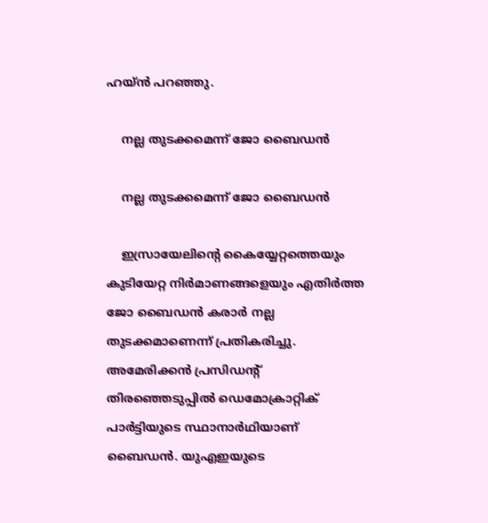ഹയ്ന്‍ പറഞ്ഞു.

    നല്ല തുടക്കമെന്ന് ജോ ബൈഡന്‍

    നല്ല തുടക്കമെന്ന് ജോ ബൈഡന്‍

    ഇസ്രായേലിന്റെ കൈയ്യേറ്റത്തെയും കുടിയേറ്റ നിര്‍മാണങ്ങളെയും എതിര്‍ത്ത ജോ ബൈഡന്‍ കരാര്‍ നല്ല തുടക്കമാണെന്ന് പ്രതികരിച്ചു. അമേരിക്കന്‍ പ്രസിഡന്റ് തിരഞ്ഞെടുപ്പില്‍ ഡെമോക്രാറ്റിക് പാര്‍ട്ടിയുടെ സ്ഥാനാര്‍ഥിയാണ് ബൈഡന്‍. യുഎഇയുടെ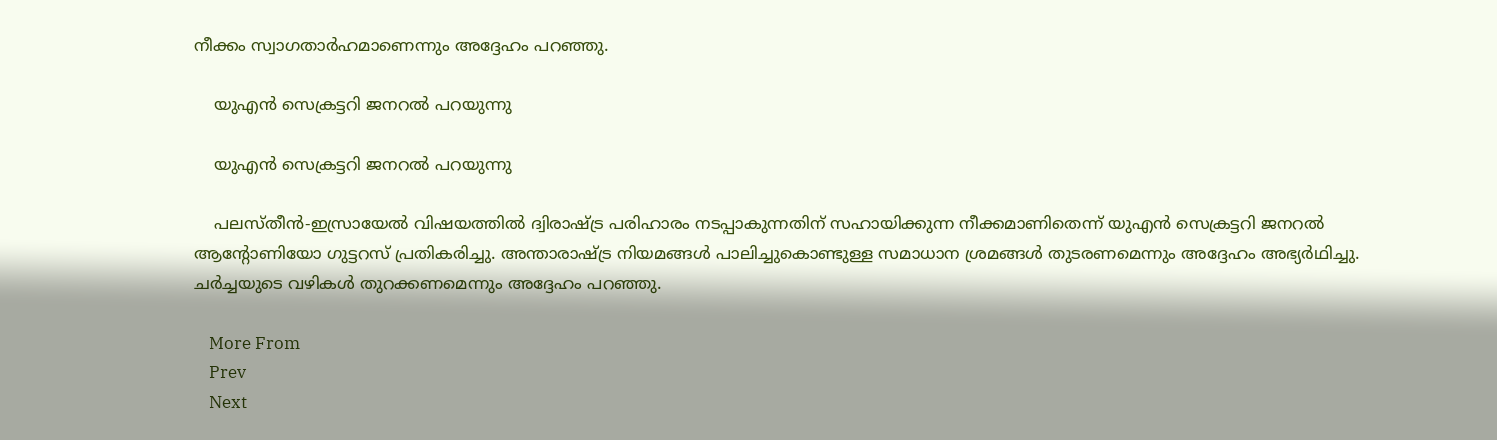നീക്കം സ്വാഗതാര്‍ഹമാണെന്നും അദ്ദേഹം പറഞ്ഞു.

    യുഎന്‍ സെക്രട്ടറി ജനറല്‍ പറയുന്നു

    യുഎന്‍ സെക്രട്ടറി ജനറല്‍ പറയുന്നു

    പലസ്തീന്‍-ഇസ്രായേല്‍ വിഷയത്തില്‍ ദ്വിരാഷ്ട്ര പരിഹാരം നടപ്പാകുന്നതിന് സഹായിക്കുന്ന നീക്കമാണിതെന്ന് യുഎന്‍ സെക്രട്ടറി ജനറല്‍ ആന്റോണിയോ ഗുട്ടറസ് പ്രതികരിച്ചു. അന്താരാഷ്ട്ര നിയമങ്ങള്‍ പാലിച്ചുകൊണ്ടുള്ള സമാധാന ശ്രമങ്ങള്‍ തുടരണമെന്നും അദ്ദേഹം അഭ്യര്‍ഥിച്ചു. ചര്‍ച്ചയുടെ വഴികള്‍ തുറക്കണമെന്നും അദ്ദേഹം പറഞ്ഞു.

    More From
    Prev
    Next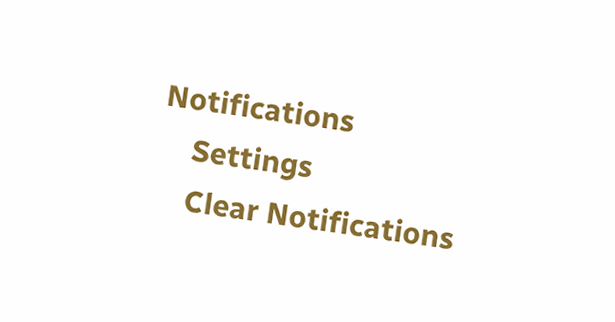Notifications
    Settings
    Clear Notifications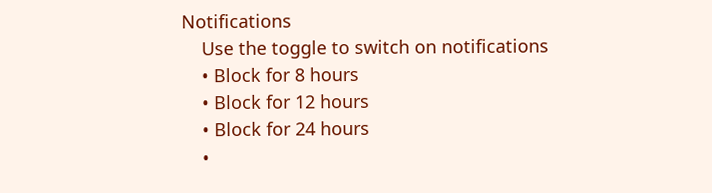Notifications
    Use the toggle to switch on notifications
    • Block for 8 hours
    • Block for 12 hours
    • Block for 24 hours
    •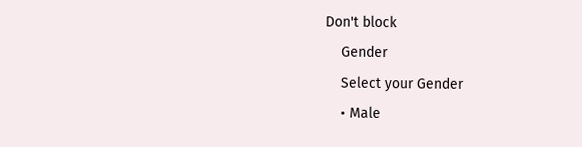Don't block
    Gender
    Select your Gender
    • Male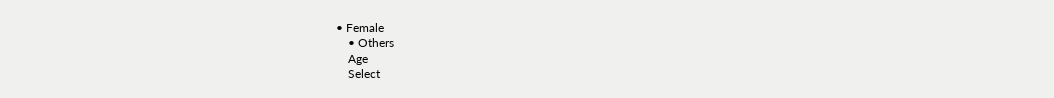• Female
    • Others
    Age
    Select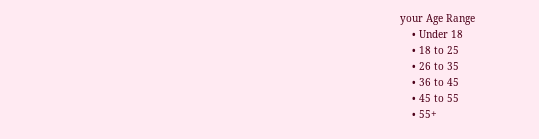your Age Range
    • Under 18
    • 18 to 25
    • 26 to 35
    • 36 to 45
    • 45 to 55
    • 55+